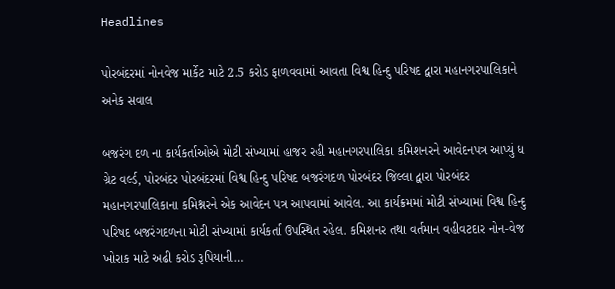Headlines

પોરબંદરમાં નોનવેજ માર્કેટ માટે 2.5 કરોડ ફાળવવામાં આવતા વિશ્વ હિન્દુ પરિષદ દ્વારા મહાનગરપાલિકાને અનેક સવાલ

બજરંગ દળ ના કાર્યકર્તાઓએ મોટી સંખ્યામાં હાજર રહી મહાનગરપાલિકા કમિશનરને આવેદનપત્ર આપ્યું ધ ગ્રેટ વર્લ્ડ, પોરબંદર પોરબંદરમાં વિશ્વ હિન્દુ પરિષદ બજરંગદળ પોરબંદર જિલ્લા દ્વારા પોરબંદર મહાનગરપાલિકાના કમિશ્નરને એક આવેદન પત્ર આપવામાં આવેલ. આ કાર્યક્રમમાં મોટી સંખ્યામાં વિશ્વ હિન્દુ પરિષદ બજરંગદળના મોટી સંખ્યામાં કાર્યકર્તા ઉપસ્થિત રહેલ. કમિશનર તથા વર્તમાન વહીવટદાર નોન-વેજ ખોરાક માટે અઢી કરોડ રૂપિયાની…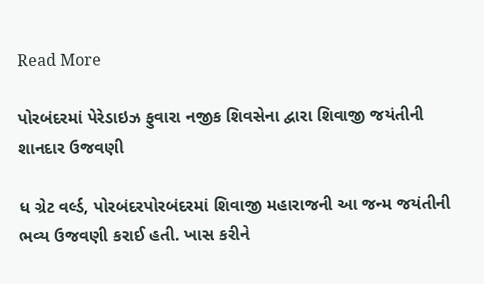Read More

પોરબંદરમાં પેરેડાઇઝ ફુવારા નજીક શિવસેના દ્વારા શિવાજી જયંતીની શાનદાર ઉજવણી

ધ ગ્રેટ વર્લ્ડ, પોરબંદરપોરબંદરમાં શિવાજી મહારાજની આ જન્મ જયંતીની ભવ્ય ઉજવણી કરાઈ હતી. ખાસ કરીને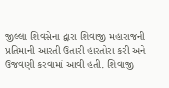જીલ્લા શિવસેના દ્વારા શિવાજી મહારાજની પ્રતિમાની આરતી ઉતારી હારતોરા કરી અને ઉજવણી કરવામાં આવી હતી. શિવાજી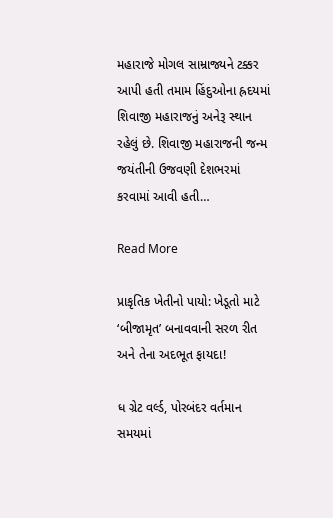મહારાજે મોગલ સામ્રાજ્યને ટક્કર આપી હતી તમામ હિંદુઓના હ્રદયમાં શિવાજી મહારાજનું અનેરૂ સ્થાન રહેલું છે. શિવાજી મહારાજની જન્મ જયંતીની ઉજવણી દેશભરમાં કરવામાં આવી હતી…

Read More

પ્રાકૃતિક ખેતીનો પાયો: ખેડૂતો માટે ‘બીજામૃત’ બનાવવાની સરળ રીત અને તેના અદભૂત ફાયદા!

ધ ગ્રેટ વર્લ્ડ, પોરબંદર વર્તમાન સમયમાં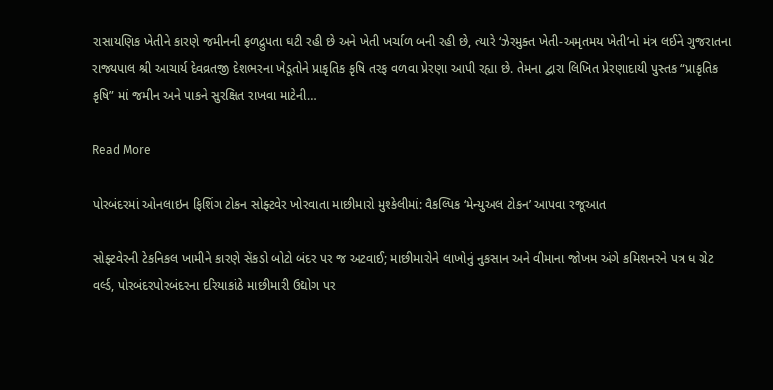રાસાયણિક ખેતીને કારણે જમીનની ફળદ્રુપતા ઘટી રહી છે અને ખેતી ખર્ચાળ બની રહી છે, ત્યારે ‘ઝેરમુક્ત ખેતી-અમૃતમય ખેતી’નો મંત્ર લઈને ગુજરાતના રાજ્યપાલ શ્રી આચાર્ય દેવવ્રતજી દેશભરના ખેડૂતોને પ્રાકૃતિક કૃષિ તરફ વળવા પ્રેરણા આપી રહ્યા છે. તેમના દ્વારા લિખિત પ્રેરણાદાયી પુસ્તક “પ્રાકૃતિક કૃષિ” માં જમીન અને પાકને સુરક્ષિત રાખવા માટેની…

Read More

પોરબંદરમાં ઓનલાઇન ફિશિંગ ટોકન સોફ્ટવેર ખોરવાતા માછીમારો મુશ્કેલીમાં: વૈકલ્પિક ‘મેન્યુઅલ ટોકન’ આપવા રજૂઆત

સોફ્ટવેરની ટેકનિકલ ખામીને કારણે સેંકડો બોટો બંદર પર જ અટવાઈ; માછીમારોને લાખોનું નુકસાન અને વીમાના જોખમ અંગે કમિશનરને પત્ર ધ ગ્રેટ વર્લ્ડ, પોરબંદરપોરબંદરના દરિયાકાંઠે માછીમારી ઉદ્યોગ પર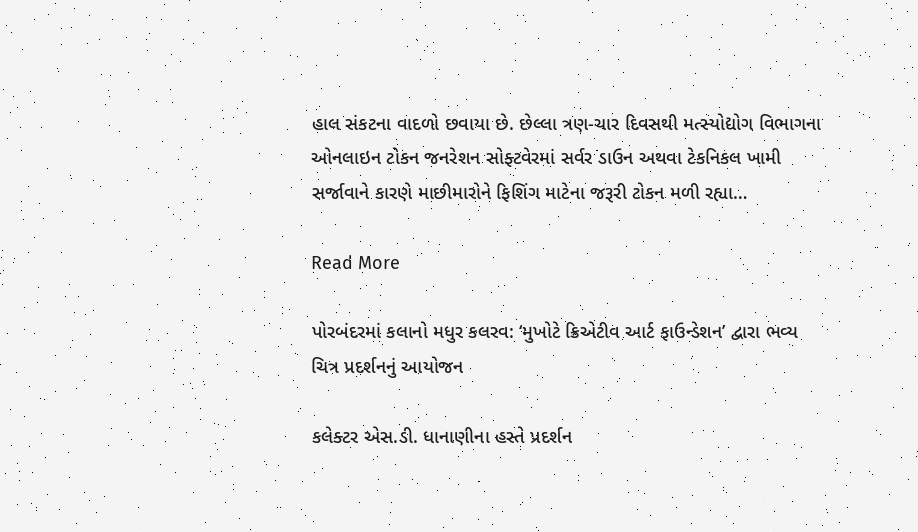હાલ સંકટના વાદળો છવાયા છે. છેલ્લા ત્રણ-ચાર દિવસથી મત્સ્યોદ્યોગ વિભાગના ઓનલાઇન ટોકન જનરેશન સોફ્ટવેરમાં સર્વર ડાઉન અથવા ટેકનિકલ ખામી સર્જાવાને કારણે માછીમારોને ફિશિંગ માટેના જરૂરી ટોકન મળી રહ્યા…

Read More

પોરબંદરમાં કલાનો મધુર કલરવ: ‘મુખોટે ક્રિએટીવ આર્ટ ફાઉન્ડેશન’ દ્વારા ભવ્ય ચિત્ર પ્રદર્શનનું આયોજન

કલેક્ટર એસ.ડી. ધાનાણીના હસ્તે પ્રદર્શન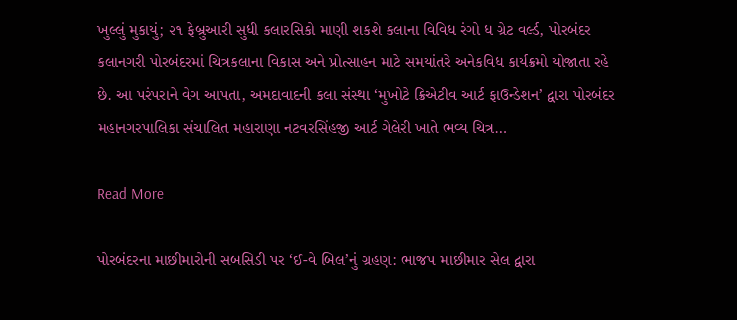ખુલ્લું મુકાયું; ૨૧ ફેબ્રુઆરી સુધી કલારસિકો માણી શકશે કલાના વિવિધ રંગો ધ ગ્રેટ વર્લ્ડ, પોરબંદર કલાનગરી પોરબંદરમાં ચિત્રકલાના વિકાસ અને પ્રોત્સાહન માટે સમયાંતરે અનેકવિધ કાર્યક્રમો યોજાતા રહે છે. આ પરંપરાને વેગ આપતા, અમદાવાદની કલા સંસ્થા ‘મુખોટે ક્રિએટીવ આર્ટ ફાઉન્ડેશન’ દ્વારા પોરબંદર મહાનગરપાલિકા સંચાલિત મહારાણા નટવરસિંહજી આર્ટ ગેલેરી ખાતે ભવ્ય ચિત્ર…

Read More

પોરબંદરના માછીમારોની સબસિડી પર ‘ઈ-વે બિલ’નું ગ્રહણ: ભાજપ માછીમાર સેલ દ્વારા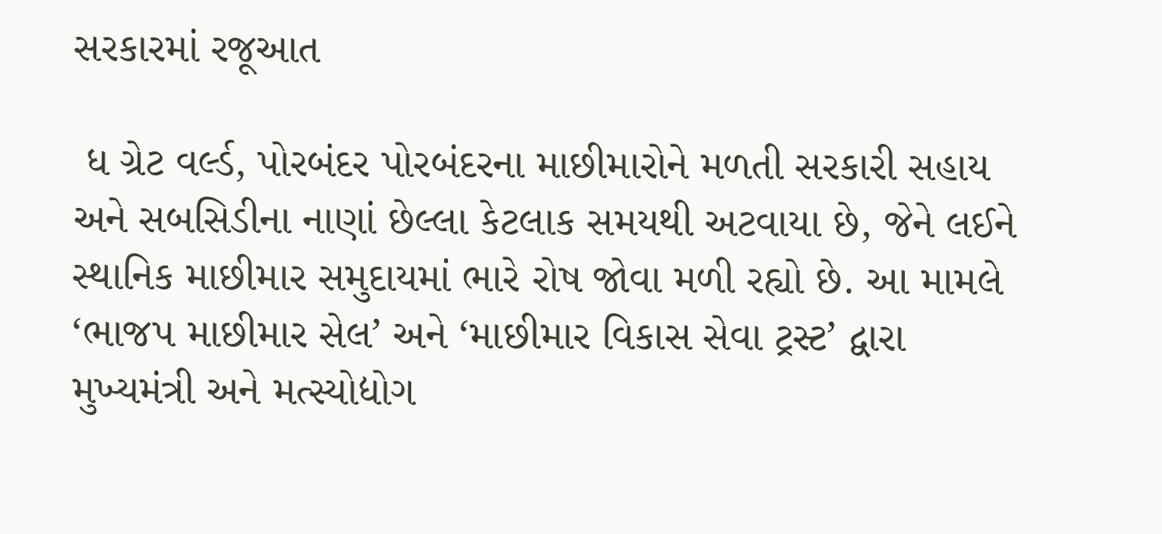સરકારમાં રજૂઆત

 ધ ગ્રેટ વર્લ્ડ, પોરબંદર પોરબંદરના માછીમારોને મળતી સરકારી સહાય અને સબસિડીના નાણાં છેલ્લા કેટલાક સમયથી અટવાયા છે, જેને લઈને સ્થાનિક માછીમાર સમુદાયમાં ભારે રોષ જોવા મળી રહ્યો છે. આ મામલે ‘ભાજપ માછીમાર સેલ’ અને ‘માછીમાર વિકાસ સેવા ટ્રસ્ટ’ દ્વારા મુખ્યમંત્રી અને મત્સ્યોદ્યોગ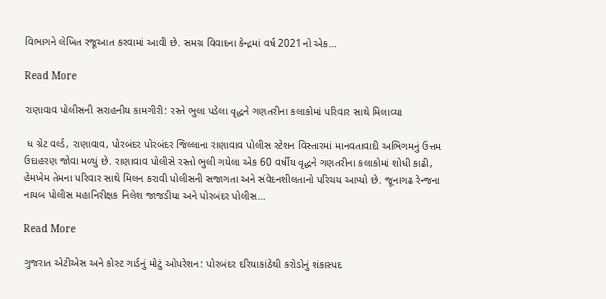વિભાગને લેખિત રજૂઆત કરવામાં આવી છે. સમગ્ર વિવાદના કેન્દ્રમાં વર્ષ 2021નો એક…

Read More

રાણાવાવ પોલીસની સરાહનીય કામગીરી: રસ્તે ભુલા પડેલા વૃદ્ધને ગણતરીના કલાકોમાં પરિવાર સાથે મિલાવ્યા

 ધ ગ્રેટ વર્લ્ડ, રાણાવાવ, પોરબંદર પોરબંદર જિલ્લાના રાણાવાવ પોલીસ સ્ટેશન વિસ્તારમાં માનવતાવાદી અભિગમનું ઉત્તમ ઉદાહરણ જોવા મળ્યું છે. રાણાવાવ પોલીસે રસ્તો ભુલી ગયેલા એક 60 વર્ષીય વૃદ્ધને ગણતરીના કલાકોમાં શોધી કાઢી, હેમખેમ તેમના પરિવાર સાથે મિલન કરાવી પોલીસની સજાગતા અને સંવેદનશીલતાનો પરિચય આપ્યો છે. જૂનાગઢ રેન્જના નાયબ પોલીસ મહાનિરીક્ષક નિલેશ જાજડીયા અને પોરબંદર પોલીસ…

Read More

ગુજરાત એટીએસ અને કોસ્ટ ગાર્ડનું મોટું ઓપરેશન: પોરબંદર દરિયાકાંઠેથી કરોડોનું શંકાસ્પદ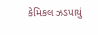કેમિકલ ઝડપાયું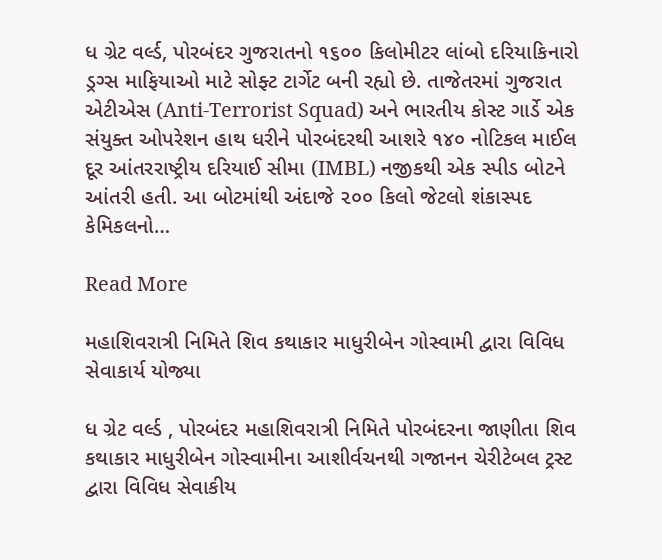ધ ગ્રેટ વર્લ્ડ, પોરબંદર ગુજરાતનો ૧૬૦૦ કિલોમીટર લાંબો દરિયાકિનારો ડ્રગ્સ માફિયાઓ માટે સોફ્ટ ટાર્ગેટ બની રહ્યો છે. તાજેતરમાં ગુજરાત એટીએસ (Anti-Terrorist Squad) અને ભારતીય કોસ્ટ ગાર્ડે એક સંયુક્ત ઓપરેશન હાથ ધરીને પોરબંદરથી આશરે ૧૪૦ નોટિકલ માઈલ દૂર આંતરરાષ્ટ્રીય દરિયાઈ સીમા (IMBL) નજીકથી એક સ્પીડ બોટને આંતરી હતી. આ બોટમાંથી અંદાજે ૨૦૦ કિલો જેટલો શંકાસ્પદ કેમિકલનો…

Read More

મહાશિવરાત્રી નિમિતે શિવ કથાકાર માધુરીબેન ગોસ્વામી દ્વારા વિવિધ સેવાકાર્ય યોજ્યા

ધ ગ્રેટ વર્લ્ડ , પોરબંદર મહાશિવરાત્રી નિમિતે પોરબંદરના જાણીતા શિવ કથાકાર માધુરીબેન ગોસ્વામીના આશીર્વચનથી ગજાનન ચેરીટેબલ ટ્રસ્ટ દ્વારા વિવિધ સેવાકીય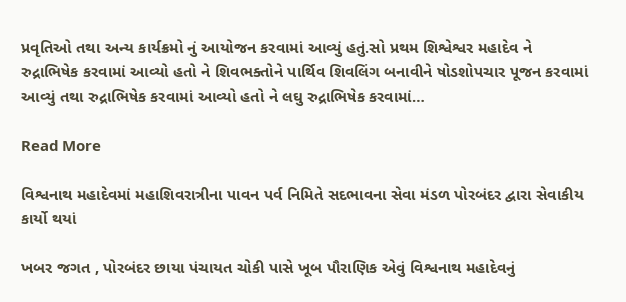પ્રવૃતિઓ તથા અન્ય કાર્યક્રમો નું આયોજન કરવામાં આવ્યું હતું.સો પ્રથમ શિશ્વેશ્વર મહાદેવ ને રુદ્રાભિષેક કરવામાં આવ્યો હતો ને શિવભક્તોને પાર્થિવ શિવલિંગ બનાવીને ષોડશોપચાર પૂજન કરવામાં આવ્યું તથા રુદ્રાભિષેક કરવામાં આવ્યો હતો ને લઘુ રુદ્રાભિષેક કરવામાં…

Read More

વિશ્વનાથ મહાદેવમાં મહાશિવરાત્રીના પાવન પર્વ નિમિતે સદભાવના સેવા મંડળ પોરબંદર દ્વારા સેવાકીય કાર્યો થયાં

ખબર જગત , પોરબંદર છાયા પંચાયત ચોકી પાસે ખૂબ પૌરાણિક એવું વિશ્વનાથ મહાદેવનું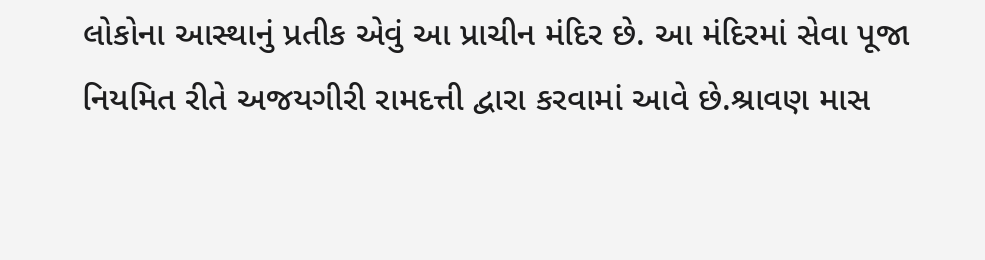લોકોના આસ્થાનું પ્રતીક એવું આ પ્રાચીન મંદિર છે. આ મંદિરમાં સેવા પૂજા નિયમિત રીતે અજયગીરી રામદત્તી દ્વારા કરવામાં આવે છે.શ્રાવણ માસ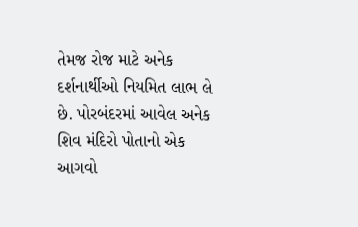તેમજ રોજ માટે અનેક દર્શનાર્થીઓ નિયમિત લાભ લે છે. પોરબંદરમાં આવેલ અનેક શિવ મંદિરો પોતાનો એક આગવો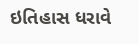ઇતિહાસ ધરાવે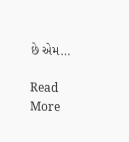છે એમ…

Read More